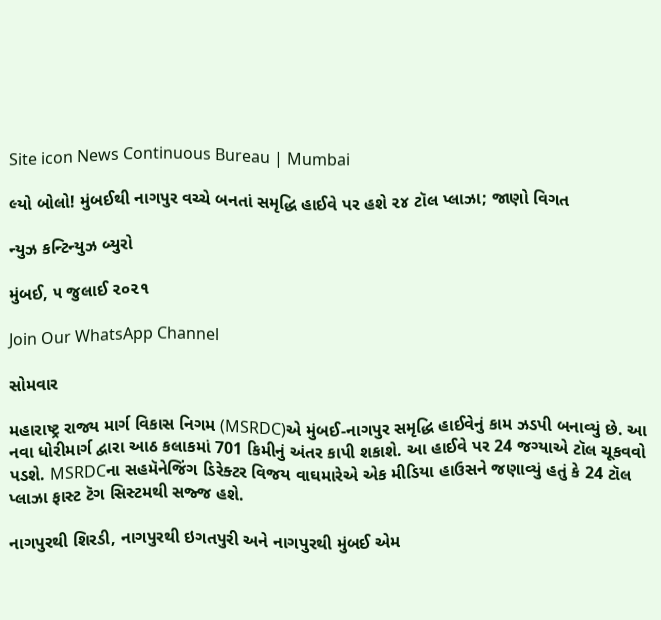Site icon News Continuous Bureau | Mumbai

લ્યો બોલો! મુંબઈથી નાગપુર વચ્ચે બનતાં સમૃદ્ધિ હાઈવે પર હશે ૨૪ ટૉલ પ્લાઝા; જાણો વિગત

ન્યુઝ કન્ટિન્યુઝ બ્યુરો

મુંબઈ, ૫ જુલાઈ ૨૦૨૧

Join Our WhatsApp Channel

સોમવાર

મહારાષ્ટ્ર રાજ્ય માર્ગ વિકાસ નિગમ (MSRDC)એ મુંબઈ-નાગપુર સમૃદ્ધિ હાઈવેનું કામ ઝડપી બનાવ્યું છે. આ નવા ધોરીમાર્ગ દ્વારા આઠ કલાકમાં 701 કિમીનું અંતર કાપી શકાશે. આ હાઈવે પર 24 જગ્યાએ ટૉલ ચૂકવવો પડશે. MSRDCના સહમૅનેજિંગ ડિરેક્ટર વિજય વાઘમારેએ એક મીડિયા હાઉસને જણાવ્યું હતું કે 24 ટૉલ પ્લાઝા ફાસ્ટ ટૅગ સિસ્ટમથી સજ્જ હશે.

નાગપુરથી શિરડી, નાગપુરથી ઇગતપુરી અને નાગપુરથી મુંબઈ એમ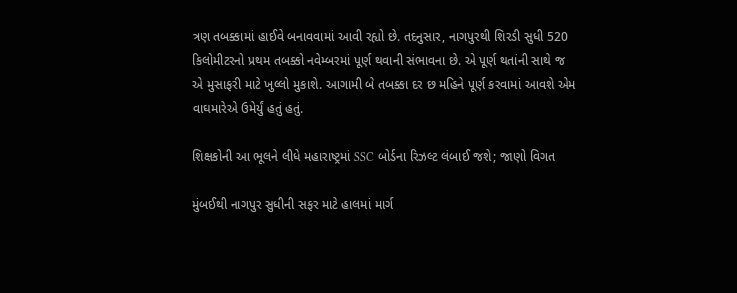ત્રણ તબક્કામાં હાઈવે બનાવવામાં આવી રહ્યો છે. તદનુસાર, નાગપુરથી શિરડી સુધી 520 કિલોમીટરનો પ્રથમ તબક્કો નવેમ્બરમાં પૂર્ણ થવાની સંભાવના છે. એ પૂર્ણ થતાંની સાથે જ એ મુસાફરી માટે ખુલ્લો મુકાશે. આગામી બે તબક્કા દર છ મહિને પૂર્ણ કરવામાં આવશે એમ વાઘમારેએ ઉમેર્યું હતું હતું.

શિક્ષકોની આ ભૂલને લીધે મહારાષ્ટ્રમાં SSC બોર્ડના રિઝલ્ટ લંબાઈ જશે; જાણો વિગત

મુંબઈથી નાગપુર સુધીની સફર માટે હાલમાં માર્ગ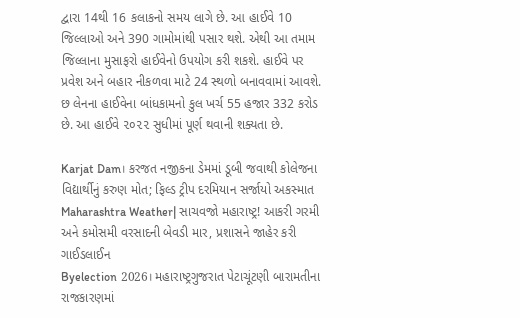દ્વારા 14થી 16 કલાકનો સમય લાગે છે. આ હાઈવે 10 જિલ્લાઓ અને 390 ગામોમાંથી પસાર થશે. એથી આ તમામ જિલ્લાના મુસાફરો હાઈવેનો ઉપયોગ કરી શકશે. હાઈવે પર પ્રવેશ અને બહાર નીકળવા માટે 24 સ્થળો બનાવવામાં આવશે. છ લેનના હાઈવેના બાંધકામનો કુલ ખર્ચ 55 હજાર 332 કરોડ છે. આ હાઈવે ૨૦૨૨ સુધીમાં પૂર્ણ થવાની શક્યતા છે.

Karjat Dam। કરજત નજીકના ડેમમાં ડૂબી જવાથી કોલેજના વિદ્યાર્થીનું કરુણ મોત; ફિલ્ડ ટ્રીપ દરમિયાન સર્જાયો અકસ્માત
Maharashtra Weather| સાચવજો મહારાષ્ટ્ર! આકરી ગરમી અને કમોસમી વરસાદની બેવડી માર, પ્રશાસને જાહેર કરી ગાઈડલાઈન
Byelection 2026। મહારાષ્ટ્રગુજરાત પેટાચૂંટણી બારામતીના રાજકારણમાં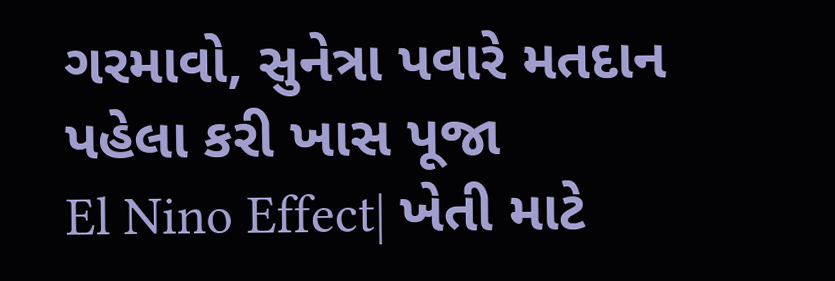ગરમાવો, સુનેત્રા પવારે મતદાન પહેલા કરી ખાસ પૂજા
El Nino Effect| ખેતી માટે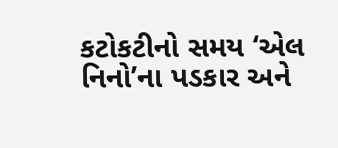કટોકટીનો સમય ‘એલ નિનો’ના પડકાર અને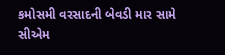કમોસમી વરસાદની બેવડી માર સામે સીએમ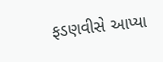ફડણવીસે આપ્યા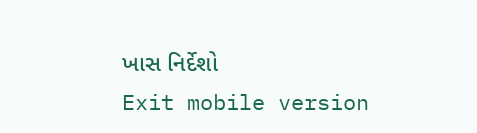ખાસ નિર્દેશો
Exit mobile version